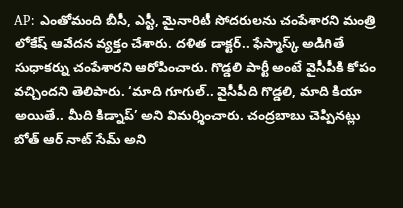AP: ఎంతోమంది బీసీ, ఎస్టీ, మైనారిటీ సోదరులను చంపేశారని మంత్రి లోకేష్ ఆవేదన వ్యక్తం చేశారు. దళిత డాక్టర్.. ఫేస్మాస్క్ అడిగితే సుధాకర్ను చంపేశారని ఆరోపించారు. గొడ్డలి పార్టీ అంటే వైసీపీకి కోపం వచ్చిందని తెలిపారు. ‘మాది గూగుల్.. వైసీపీది గొడ్డలి, మాది కియా అయితే.. మీది కిడ్నాప్’ అని విమర్శించారు. చంద్రబాబు చెప్పినట్లు బోత్ ఆర్ నాట్ సేమ్ అని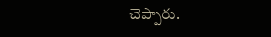చెప్పారు.